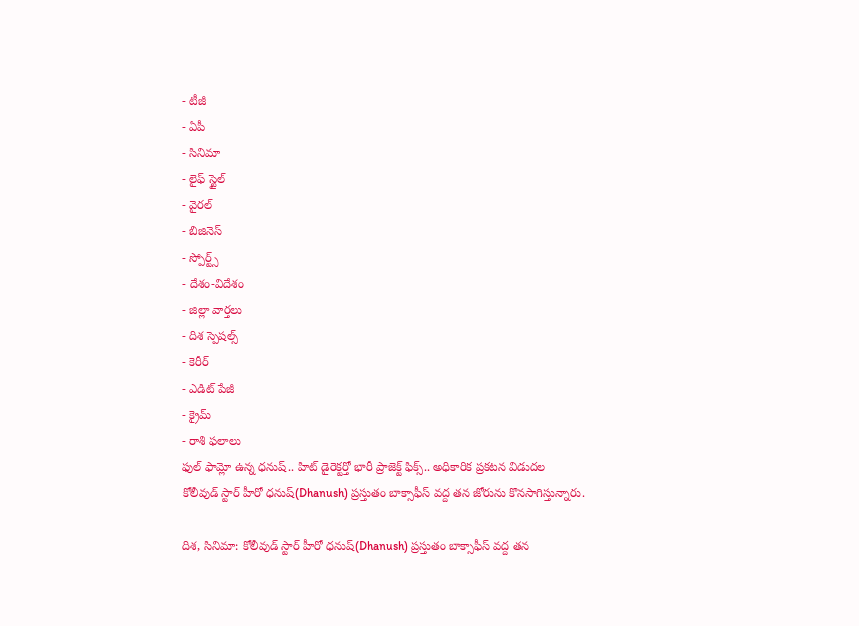- టీజీ
- ఏపీ
- సినిమా
- లైఫ్ స్టైల్
- వైరల్
- బిజినెస్
- స్పోర్ట్స్
- దేశం-విదేశం
- జిల్లా వార్తలు
- దిశ స్పెషల్స్
- కెరీర్
- ఎడిట్ పేజీ
- క్రైమ్
- రాశి ఫలాలు
ఫుల్ ఫామ్లో ఉన్న ధనుష్.. హిట్ డైరెక్టర్తో భారీ ప్రాజెక్ట్ ఫిక్స్.. అధికారిక ప్రకటన విడుదల
కోలీవుడ్ స్టార్ హీరో ధనుష్(Dhanush) ప్రస్తుతం బాక్సాఫీస్ వద్ద తన జోరును కొనసాగిస్తున్నారు.

దిశ, సినిమా: కోలీవుడ్ స్టార్ హీరో ధనుష్(Dhanush) ప్రస్తుతం బాక్సాఫీస్ వద్ద తన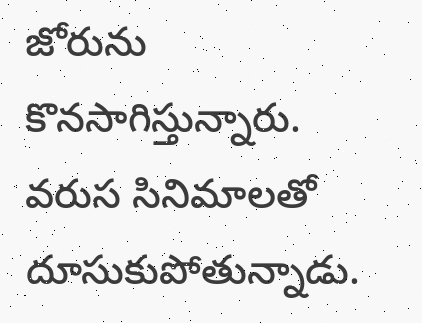జోరును కొనసాగిస్తున్నారు. వరుస సినిమాలతో దూసుకుపోతున్నాడు.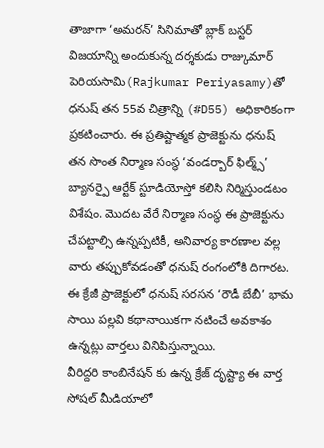తాజాగా ‘అమరన్’ సినిమాతో బ్లాక్ బస్టర్ విజయాన్ని అందుకున్న దర్శకుడు రాజ్కుమార్ పెరియసామి(Rajkumar Periyasamy)తో ధనుష్ తన 55వ చిత్రాన్ని (#D55) అధికారికంగా ప్రకటించారు. ఈ ప్రతిష్టాత్మక ప్రాజెక్టును ధనుష్ తన సొంత నిర్మాణ సంస్థ ‘వండర్బార్ ఫిల్మ్స్’ బ్యానర్పై ఆర్టేక్ స్టూడియోస్తో కలిసి నిర్మిస్తుండటం విశేషం. మొదట వేరే నిర్మాణ సంస్థ ఈ ప్రాజెక్టును చేపట్టాల్సి ఉన్నప్పటికీ, అనివార్య కారణాల వల్ల వారు తప్పుకోవడంతో ధనుష్ రంగంలోకి దిగారట. ఈ క్రేజీ ప్రాజెక్టులో ధనుష్ సరసన ‘రౌడీ బేబీ’ భామ సాయి పల్లవి కథానాయికగా నటించే అవకాశం ఉన్నట్లు వార్తలు వినిపిస్తున్నాయి.
వీరిద్దరి కాంబినేషన్ కు ఉన్న క్రేజ్ దృష్ట్యా ఈ వార్త సోషల్ మీడియాలో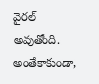వైరల్ అవుతోంది. అంతేకాకుండా,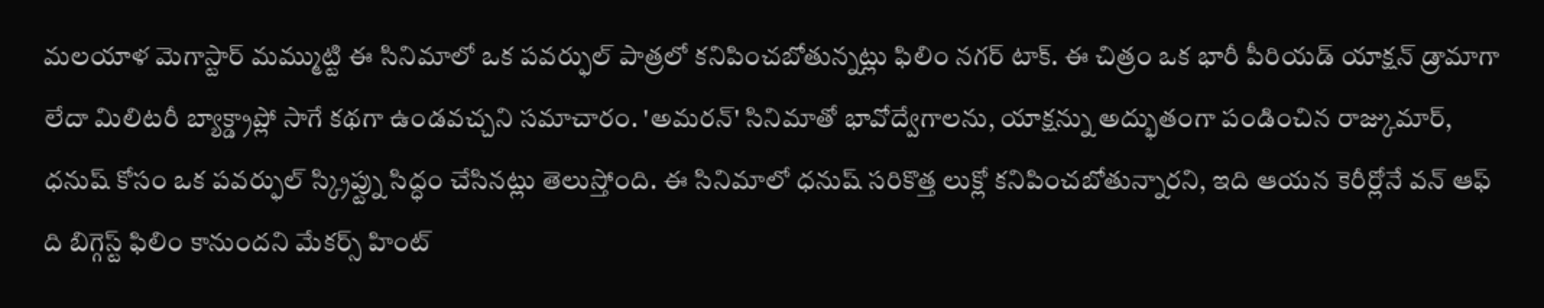మలయాళ మెగాస్టార్ మమ్ముట్టి ఈ సినిమాలో ఒక పవర్ఫుల్ పాత్రలో కనిపించబోతున్నట్లు ఫిలిం నగర్ టాక్. ఈ చిత్రం ఒక భారీ పీరియడ్ యాక్షన్ డ్రామాగా లేదా మిలిటరీ బ్యాక్డ్రాప్లో సాగే కథగా ఉండవచ్చని సమాచారం. 'అమరన్' సినిమాతో భావోద్వేగాలను, యాక్షన్ను అద్భుతంగా పండించిన రాజ్కుమార్, ధనుష్ కోసం ఒక పవర్ఫుల్ స్క్రిప్ట్ను సిద్ధం చేసినట్లు తెలుస్తోంది. ఈ సినిమాలో ధనుష్ సరికొత్త లుక్లో కనిపించబోతున్నారని, ఇది ఆయన కెరీర్లోనే వన్ ఆఫ్ ది బిగ్గెస్ట్ ఫిలిం కానుందని మేకర్స్ హింట్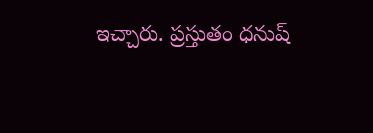ఇచ్చారు. ప్రస్తుతం ధనుష్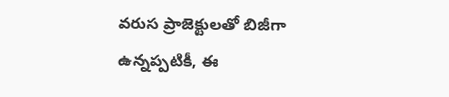వరుస ప్రాజెక్టులతో బిజీగా ఉన్నప్పటికీ, ఈ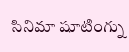సినిమా షూటింగ్ను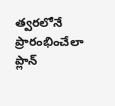త్వరలోనే ప్రారంభించేలా ప్లాన్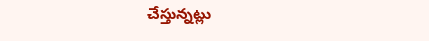చేస్తున్నట్లు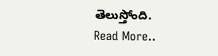తెలుస్తోంది.
Read More..